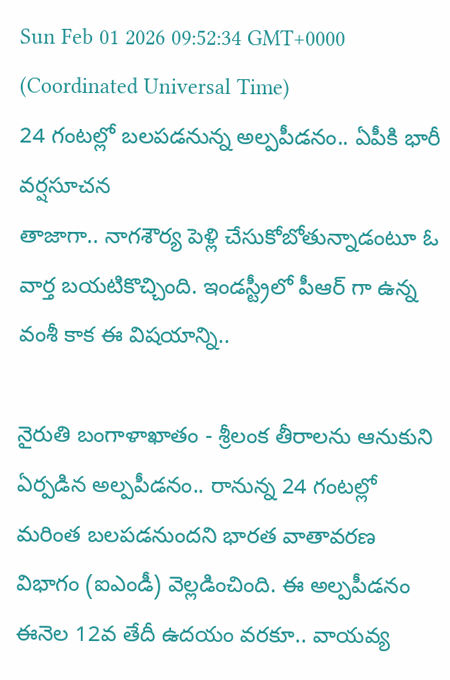Sun Feb 01 2026 09:52:34 GMT+0000 (Coordinated Universal Time)
24 గంటల్లో బలపడనున్న అల్పపీడనం.. ఏపీకి భారీ వర్షసూచన
తాజాగా.. నాగశౌర్య పెళ్లి చేసుకోబోతున్నాడంటూ ఓ వార్త బయటికొచ్చింది. ఇండస్ట్రీలో పీఆర్ గా ఉన్న వంశీ కాక ఈ విషయాన్ని..

నైరుతి బంగాళాఖాతం - శ్రీలంక తీరాలను ఆనుకుని ఏర్పడిన అల్పపీడనం.. రానున్న 24 గంటల్లో మరింత బలపడనుందని భారత వాతావరణ విభాగం (ఐఎండీ) వెల్లడించింది. ఈ అల్పపీడనం ఈనెల 12వ తేదీ ఉదయం వరకూ.. వాయవ్య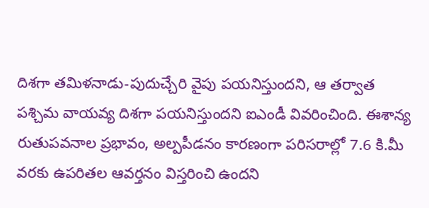దిశగా తమిళనాడు-పుదుచ్చేరి వైపు పయనిస్తుందని, ఆ తర్వాత పశ్చిమ వాయవ్య దిశగా పయనిస్తుందని ఐఎండీ వివరించింది. ఈశాన్య రుతుపవనాల ప్రభావం, అల్పపీడనం కారణంగా పరిసరాల్లో 7.6 కి.మీ వరకు ఉపరితల ఆవర్తనం విస్తరించి ఉందని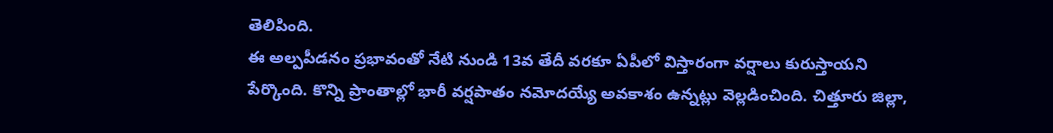తెలిపింది.
ఈ అల్పపీడనం ప్రభావంతో నేటి నుండి 13వ తేదీ వరకూ ఏపీలో విస్తారంగా వర్షాలు కురుస్తాయని పేర్కొంది. కొన్ని ప్రాంతాల్లో భారీ వర్షపాతం నమోదయ్యే అవకాశం ఉన్నట్లు వెల్లడించింది. చిత్తూరు జిల్లా,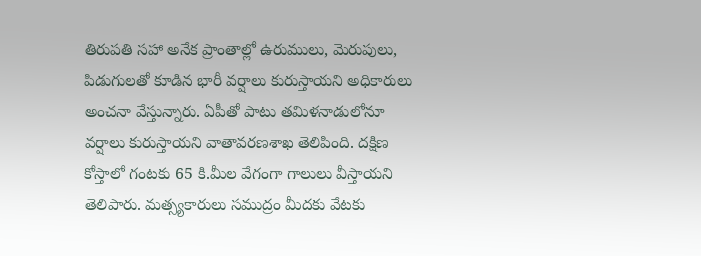తిరుపతి సహా అనేక ప్రాంతాల్లో ఉరుములు, మెరుపులు, పిడుగులతో కూడిన భారీ వర్షాలు కురుస్తాయని అధికారులు అంచనా వేస్తున్నారు. ఏపీతో పాటు తమిళనాడులోనూ వర్షాలు కురుస్తాయని వాతావరణశాఖ తెలిపింది. దక్షిణ కోస్తాలో గంటకు 65 కి.మీల వేగంగా గాలులు వీస్తాయని తెలిపారు. మత్స్యకారులు సముద్రం మీదకు వేటకు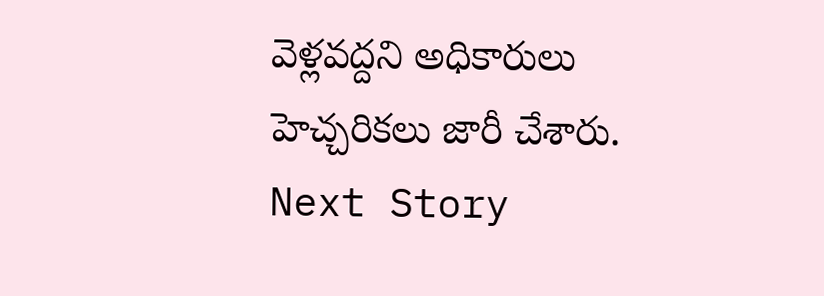వెళ్లవద్దని అధికారులు హెచ్చరికలు జారీ చేశారు.
Next Story